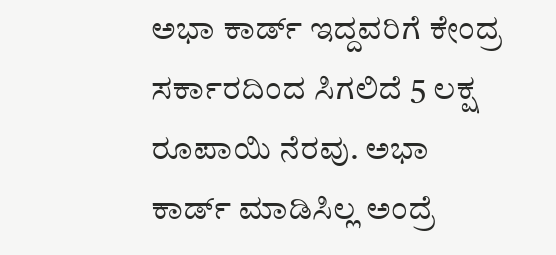ಅಭಾ ಕಾರ್ಡ್ ಇದ್ದವರಿಗೆ ಕೇಂದ್ರ ಸರ್ಕಾರದಿಂದ ಸಿಗಲಿದೆ 5 ಲಕ್ಷ ರೂಪಾಯಿ ನೆರವು. ಅಭಾ ಕಾರ್ಡ್ ಮಾಡಿಸಿಲ್ಲ ಅಂದ್ರೆ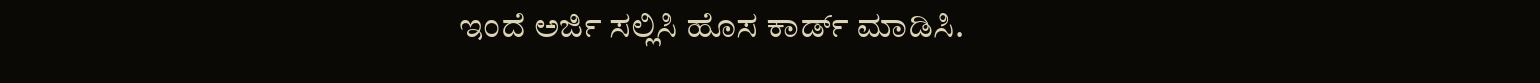ಇಂದೆ ಅರ್ಜಿ ಸಲ್ಲಿಸಿ ಹೊಸ ಕಾರ್ಡ್ ಮಾಡಿಸಿ.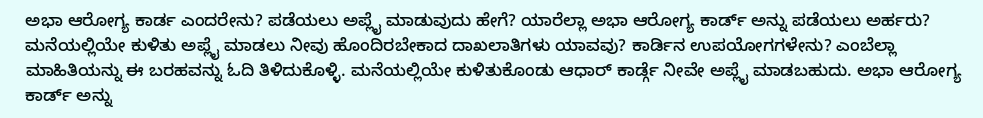ಅಭಾ ಆರೋಗ್ಯ ಕಾರ್ಡ ಎಂದರೇನು? ಪಡೆಯಲು ಅಪ್ಲೈ ಮಾಡುವುದು ಹೇಗೆ? ಯಾರೆಲ್ಲಾ ಅಭಾ ಆರೋಗ್ಯ ಕಾರ್ಡ್ ಅನ್ನು ಪಡೆಯಲು ಅರ್ಹರು? ಮನೆಯಲ್ಲಿಯೇ ಕುಳಿತು ಅಪ್ಲೈ ಮಾಡಲು ನೀವು ಹೊಂದಿರಬೇಕಾದ ದಾಖಲಾತಿಗಳು ಯಾವವು? ಕಾರ್ಡಿನ ಉಪಯೋಗಗಳೇನು? ಎಂಬೆಲ್ಲಾ ಮಾಹಿತಿಯನ್ನು ಈ ಬರಹವನ್ನು ಓದಿ ತಿಳಿದುಕೊಳ್ಳಿ. ಮನೆಯಲ್ಲಿಯೇ ಕುಳಿತುಕೊಂಡು ಆಧಾರ್ ಕಾರ್ಡ್ಗೆ ನೀವೇ ಅಪ್ಲೈ ಮಾಡಬಹುದು. ಅಭಾ ಆರೋಗ್ಯ ಕಾರ್ಡ್ ಅನ್ನು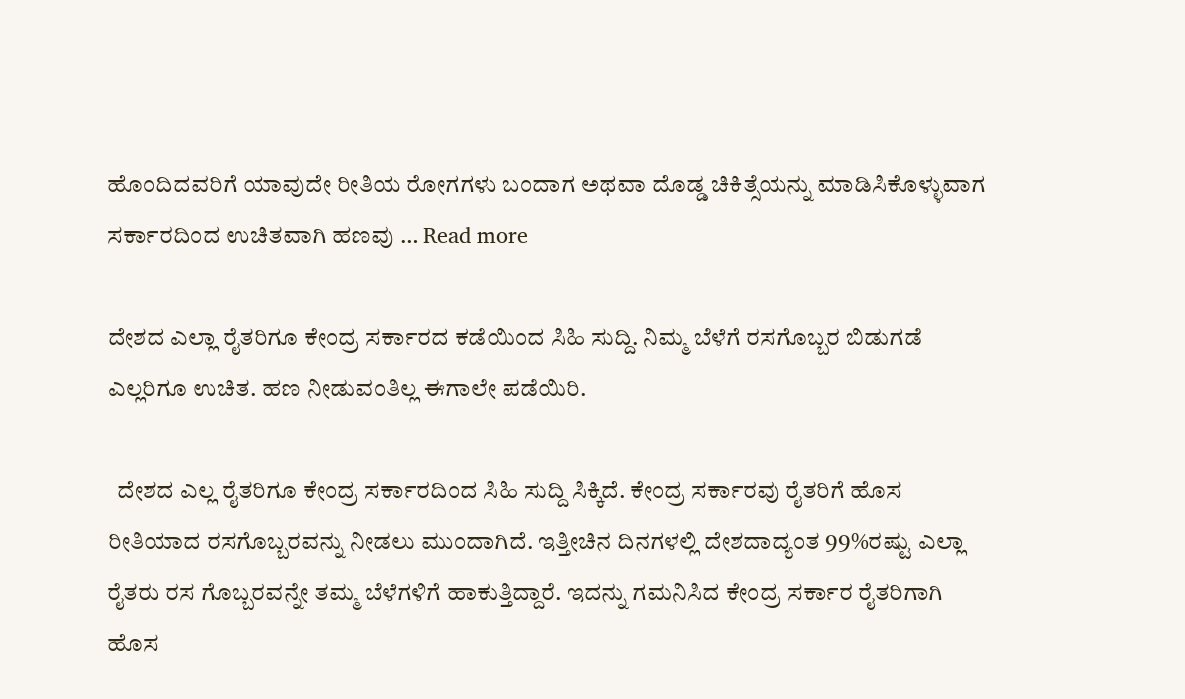ಹೊಂದಿದವರಿಗೆ ಯಾವುದೇ ರೀತಿಯ ರೋಗಗಳು ಬಂದಾಗ ಅಥವಾ ದೊಡ್ಡ ಚಿಕಿತ್ಸೆಯನ್ನು ಮಾಡಿಸಿಕೊಳ್ಳುವಾಗ ಸರ್ಕಾರದಿಂದ ಉಚಿತವಾಗಿ ಹಣವು … Read more

ದೇಶದ ಎಲ್ಲಾ ರೈತರಿಗೂ ಕೇಂದ್ರ ಸರ್ಕಾರದ ಕಡೆಯಿಂದ ಸಿಹಿ ಸುದ್ದಿ. ನಿಮ್ಮ ಬೆಳೆಗೆ ರಸಗೊಬ್ಬರ ಬಿಡುಗಡೆ ಎಲ್ಲರಿಗೂ ಉಚಿತ. ಹಣ ನೀಡುವಂತಿಲ್ಲ ಈಗಾಲೇ ಪಡೆಯಿರಿ.

  ದೇಶದ ಎಲ್ಲ ರೈತರಿಗೂ ಕೇಂದ್ರ ಸರ್ಕಾರದಿಂದ ಸಿಹಿ ಸುದ್ದಿ ಸಿಕ್ಕಿದೆ. ಕೇಂದ್ರ ಸರ್ಕಾರವು ರೈತರಿಗೆ ಹೊಸ ರೀತಿಯಾದ ರಸಗೊಬ್ಬರವನ್ನು ನೀಡಲು ಮುಂದಾಗಿದೆ. ಇತ್ತೀಚಿನ ದಿನಗಳಲ್ಲಿ ದೇಶದಾದ್ಯಂತ 99%ರಷ್ಟು ಎಲ್ಲಾ ರೈತರು ರಸ ಗೊಬ್ಬರವನ್ನೇ ತಮ್ಮ ಬೆಳೆಗಳಿಗೆ ಹಾಕುತ್ತಿದ್ದಾರೆ. ಇದನ್ನು ಗಮನಿಸಿದ ಕೇಂದ್ರ ಸರ್ಕಾರ ರೈತರಿಗಾಗಿ ಹೊಸ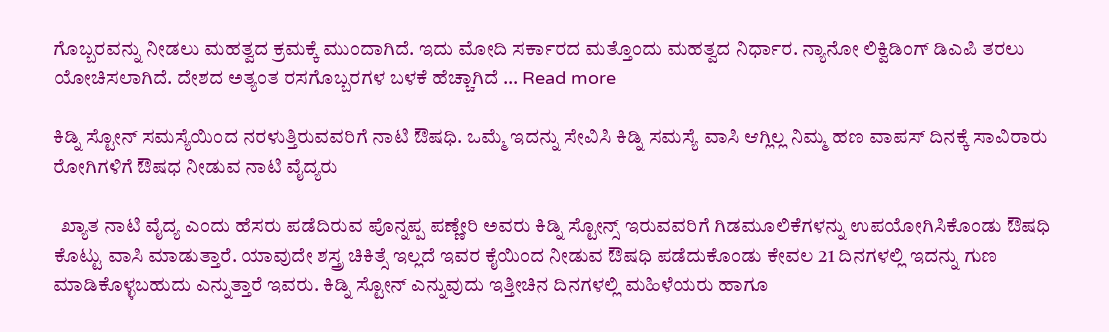ಗೊಬ್ಬರವನ್ನು ನೀಡಲು ಮಹತ್ವದ ಕ್ರಮಕ್ಕೆ ಮುಂದಾಗಿದೆ. ಇದು ಮೋದಿ ಸರ್ಕಾರದ ಮತ್ತೊಂದು ಮಹತ್ವದ ನಿರ್ಧಾರ. ನ್ಯಾನೋ ಲಿಕ್ವಿಡಿಂಗ್ ಡಿಎಪಿ ತರಲು ಯೋಚಿಸಲಾಗಿದೆ. ದೇಶದ ಅತ್ಯಂತ ರಸಗೊಬ್ಬರಗಳ ಬಳಕೆ ಹೆಚ್ಚಾಗಿದೆ … Read more

ಕಿಡ್ನಿ ಸ್ಟೋನ್ ಸಮಸ್ಯೆಯಿಂದ ನರಳುತ್ತಿರುವವರಿಗೆ ನಾಟಿ ಔಷಧಿ. ಒಮ್ಮೆ ಇದನ್ನು ಸೇವಿಸಿ ಕಿಡ್ನಿ ಸಮಸ್ಯೆ ವಾಸಿ ಆಗ್ಲಿಲ್ಲ ನಿಮ್ಮ ಹಣ ವಾಪಸ್ ದಿನಕ್ಕೆ ಸಾವಿರಾರು ರೋಗಿಗಳಿಗೆ ಔಷಧ ನೀಡುವ ನಾಟಿ ವೈದ್ಯರು

  ಖ್ಯಾತ ನಾಟಿ ವೈದ್ಯ ಎಂದು ಹೆಸರು ಪಡೆದಿರುವ ಪೊನ್ನಪ್ಪ ಪಣ್ಣೇರಿ ಅವರು ಕಿಡ್ನಿ ಸ್ಟೋನ್ಸ್ ಇರುವವರಿಗೆ ಗಿಡಮೂಲಿಕೆಗಳನ್ನು ಉಪಯೋಗಿಸಿಕೊಂಡು ಔಷಧಿ ಕೊಟ್ಟು ವಾಸಿ ಮಾಡುತ್ತಾರೆ. ಯಾವುದೇ ಶಸ್ತ್ರ ಚಿಕಿತ್ಸೆ ಇಲ್ಲದೆ ಇವರ ಕೈಯಿಂದ ನೀಡುವ ಔಷಧಿ ಪಡೆದುಕೊಂಡು ಕೇವಲ 21 ದಿನಗಳಲ್ಲಿ ಇದನ್ನು ಗುಣ ಮಾಡಿಕೊಳ್ಳಬಹುದು ಎನ್ನುತ್ತಾರೆ ಇವರು. ಕಿಡ್ನಿ ಸ್ಟೋನ್ ಎನ್ನುವುದು ಇತ್ತೀಚಿನ ದಿನಗಳಲ್ಲಿ ಮಹಿಳೆಯರು ಹಾಗೂ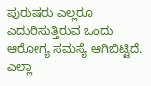ಪುರುಷರು ಎಲ್ಲರೂ ಎದುರಿಸುತ್ತಿರುವ ಒಂದು ಆರೋಗ್ಯ ಸಮಸ್ಯೆ ಆಗಿಬಿಟ್ಟಿದೆ. ಎಲ್ಲಾ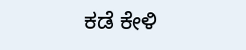ಕಡೆ ಕೇಳಿ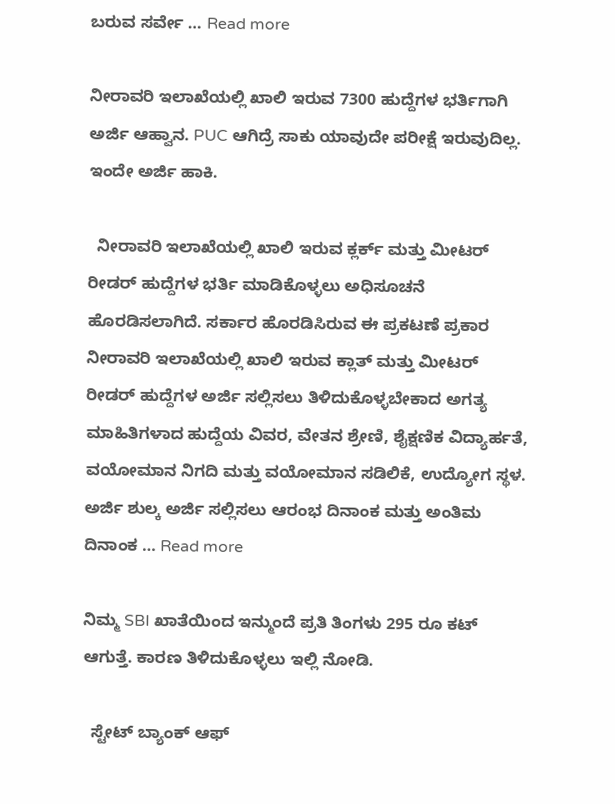ಬರುವ ಸರ್ವೇ … Read more

ನೀರಾವರಿ ಇಲಾಖೆಯಲ್ಲಿ ಖಾಲಿ ಇರುವ 7300 ಹುದ್ದೆಗಳ ಭರ್ತಿಗಾಗಿ ಅರ್ಜಿ ಆಹ್ವಾನ. PUC ಆಗಿದ್ರೆ ಸಾಕು ಯಾವುದೇ ಪರೀಕ್ಷೆ ಇರುವುದಿಲ್ಲ. ಇಂದೇ ಅರ್ಜಿ ಹಾಕಿ.

  ನೀರಾವರಿ ಇಲಾಖೆಯಲ್ಲಿ ಖಾಲಿ ಇರುವ ಕ್ಲರ್ಕ್ ಮತ್ತು ಮೀಟರ್ ರೀಡರ್ ಹುದ್ದೆಗಳ ಭರ್ತಿ ಮಾಡಿಕೊಳ್ಳಲು ಅಧಿಸೂಚನೆ ಹೊರಡಿಸಲಾಗಿದೆ. ಸರ್ಕಾರ ಹೊರಡಿಸಿರುವ ಈ ಪ್ರಕಟಣೆ ಪ್ರಕಾರ ನೀರಾವರಿ ಇಲಾಖೆಯಲ್ಲಿ ಖಾಲಿ ಇರುವ ಕ್ಲಾತ್ ಮತ್ತು ಮೀಟರ್ ರೀಡರ್ ಹುದ್ದೆಗಳ ಅರ್ಜಿ ಸಲ್ಲಿಸಲು ತಿಳಿದುಕೊಳ್ಳಬೇಕಾದ ಅಗತ್ಯ ಮಾಹಿತಿಗಳಾದ ಹುದ್ದೆಯ ವಿವರ, ವೇತನ ಶ್ರೇಣಿ, ಶೈಕ್ಷಣಿಕ ವಿದ್ಯಾರ್ಹತೆ, ವಯೋಮಾನ ನಿಗದಿ ಮತ್ತು ವಯೋಮಾನ ಸಡಿಲಿಕೆ, ಉದ್ಯೋಗ ಸ್ಥಳ. ಅರ್ಜಿ ಶುಲ್ಕ ಅರ್ಜಿ ಸಲ್ಲಿಸಲು ಆರಂಭ ದಿನಾಂಕ ಮತ್ತು ಅಂತಿಮ ದಿನಾಂಕ … Read more

ನಿಮ್ಮ SBI ಖಾತೆಯಿಂದ ಇನ್ಮುಂದೆ ಪ್ರತಿ ತಿಂಗಳು 295 ರೂ ಕಟ್ ಆಗುತ್ತೆ. ಕಾರಣ ತಿಳಿದುಕೊಳ್ಳಲು ಇಲ್ಲಿ ನೋಡಿ.

  ಸ್ಟೇಟ್ ಬ್ಯಾಂಕ್ ಆಫ್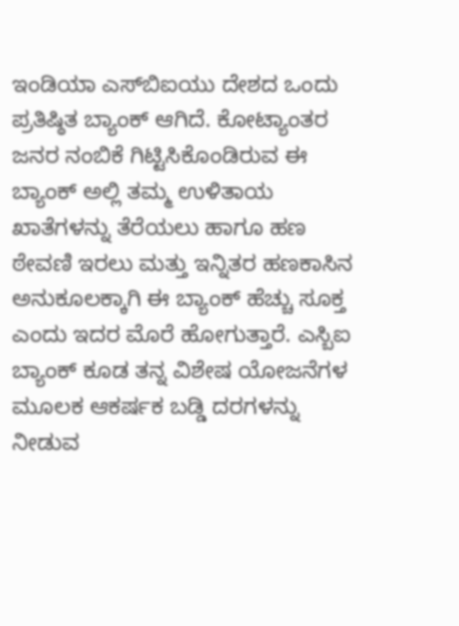ಇಂಡಿಯಾ ಎಸ್‌ಬಿಐಯು ದೇಶದ ಒಂದು ಪ್ರತಿಷ್ಠಿತ ಬ್ಯಾಂಕ್ ಆಗಿದೆ. ಕೋಟ್ಯಾಂತರ ಜನರ ನಂಬಿಕೆ ಗಿಟ್ಟಿಸಿಕೊಂಡಿರುವ ಈ ಬ್ಯಾಂಕ್ ಅಲ್ಲಿ ತಮ್ಮ ಉಳಿತಾಯ ಖಾತೆಗಳನ್ನು ತೆರೆಯಲು ಹಾಗೂ ಹಣ ಠೇವಣಿ ಇರಲು ಮತ್ತು ಇನ್ನಿತರ ಹಣಕಾಸಿನ ಅನುಕೂಲಕ್ಕಾಗಿ ಈ ಬ್ಯಾಂಕ್ ಹೆಚ್ಚು ಸೂಕ್ತ ಎಂದು ಇದರ ಮೊರೆ ಹೋಗುತ್ತಾರೆ. ಎಸ್ಬಿಐ ಬ್ಯಾಂಕ್ ಕೂಡ ತನ್ನ ವಿಶೇಷ ಯೋಜನೆಗಳ ಮೂಲಕ ಆಕರ್ಷಕ ಬಡ್ಡಿ ದರಗಳನ್ನು ನೀಡುವ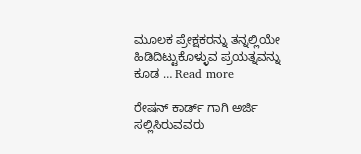ಮೂಲಕ ಪ್ರೇಕ್ಷಕರನ್ನು ತನ್ನಲ್ಲಿಯೇ ಹಿಡಿದಿಟ್ಟುಕೊಳ್ಳುವ ಪ್ರಯತ್ನವನ್ನು ಕೂಡ … Read more

ರೇಷನ್ ಕಾರ್ಡ್ ಗಾಗಿ ಅರ್ಜಿ ಸಲ್ಲಿಸಿರುವವರು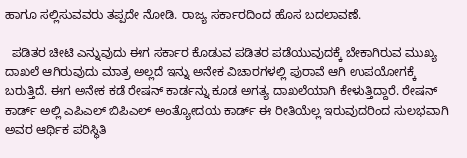ಹಾಗೂ ಸಲ್ಲಿಸುವವರು ತಪ್ಪದೇ ನೋಡಿ. ರಾಜ್ಯ ಸರ್ಕಾರದಿಂದ ಹೊಸ ಬದಲಾವಣೆ.

  ಪಡಿತರ ಚೀಟಿ ಎನ್ನುವುದು ಈಗ ಸರ್ಕಾರ ಕೊಡುವ ಪಡಿತರ ಪಡೆಯುವುದಕ್ಕೆ ಬೇಕಾಗಿರುವ ಮುಖ್ಯ ದಾಖಲೆ ಆಗಿರುವುದು ಮಾತ್ರ ಅಲ್ಲದೆ ಇನ್ನು ಅನೇಕ ವಿಚಾರಗಳಲ್ಲಿ ಪುರಾವೆ ಆಗಿ ಉಪಯೋಗಕ್ಕೆ ಬರುತ್ತಿದೆ. ಈಗ ಅನೇಕ ಕಡೆ ರೇಷನ್ ಕಾರ್ಡನ್ನು ಕೂಡ ಅಗತ್ಯ ದಾಖಲೆಯಾಗಿ ಕೇಳುತ್ತಿದ್ದಾರೆ. ರೇಷನ್ ಕಾರ್ಡ್ ಅಲ್ಲಿ ಎಪಿಎಲ್ ಬಿಪಿಎಲ್ ಅಂತ್ಯೋದಯ ಕಾರ್ಡ್ ಈ ರೀತಿಯೆಲ್ಲ ಇರುವುದರಿಂದ ಸುಲಭವಾಗಿ ಅವರ ಆರ್ಥಿಕ ಪರಿಸ್ಥಿತಿ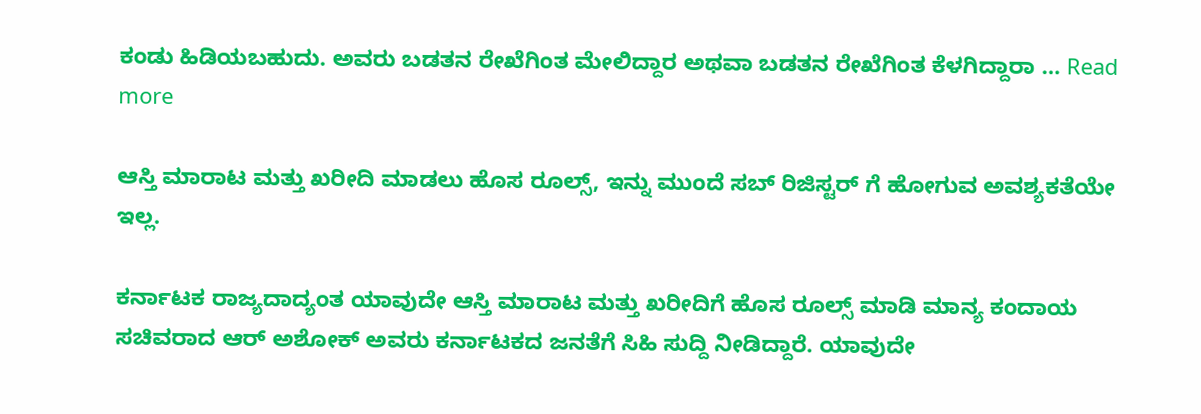ಕಂಡು ಹಿಡಿಯಬಹುದು. ಅವರು ಬಡತನ ರೇಖೆಗಿಂತ ಮೇಲಿದ್ದಾರ ಅಥವಾ ಬಡತನ ರೇಖೆಗಿಂತ ಕೆಳಗಿದ್ದಾರಾ … Read more

ಆಸ್ತಿ ಮಾರಾಟ ಮತ್ತು ಖರೀದಿ ಮಾಡಲು ಹೊಸ ರೂಲ್ಸ್, ಇನ್ನು ಮುಂದೆ ಸಬ್ ರಿಜಿಸ್ಟರ್ ಗೆ ಹೋಗುವ ಅವಶ್ಯಕತೆಯೇ ಇಲ್ಲ.

ಕರ್ನಾಟಕ ರಾಜ್ಯದಾದ್ಯಂತ ಯಾವುದೇ ಆಸ್ತಿ ಮಾರಾಟ ಮತ್ತು ಖರೀದಿಗೆ ಹೊಸ ರೂಲ್ಸ್ ಮಾಡಿ ಮಾನ್ಯ ಕಂದಾಯ ಸಚಿವರಾದ ಆರ್ ಅಶೋಕ್ ಅವರು ಕರ್ನಾಟಕದ ಜನತೆಗೆ ಸಿಹಿ ಸುದ್ದಿ ನೀಡಿದ್ದಾರೆ. ಯಾವುದೇ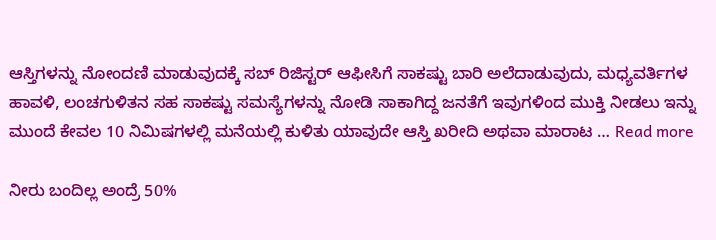ಆಸ್ತಿಗಳನ್ನು ನೋಂದಣಿ ಮಾಡುವುದಕ್ಕೆ ಸಬ್ ರಿಜಿಸ್ಟರ್ ಆಫೀಸಿಗೆ ಸಾಕಷ್ಟು ಬಾರಿ ಅಲೆದಾಡುವುದು, ಮಧ್ಯವರ್ತಿಗಳ ಹಾವಳಿ, ಲಂಚಗುಳಿತನ ಸಹ ಸಾಕಷ್ಟು ಸಮಸ್ಯೆಗಳನ್ನು ನೋಡಿ ಸಾಕಾಗಿದ್ದ ಜನತೆಗೆ ಇವುಗಳಿಂದ ಮುಕ್ತಿ ನೀಡಲು ಇನ್ನು ಮುಂದೆ ಕೇವಲ 10 ನಿಮಿಷಗಳಲ್ಲಿ ಮನೆಯಲ್ಲಿ ಕುಳಿತು ಯಾವುದೇ ಆಸ್ತಿ ಖರೀದಿ ಅಥವಾ ಮಾರಾಟ … Read more

ನೀರು ಬಂದಿಲ್ಲ ಅಂದ್ರೆ 50%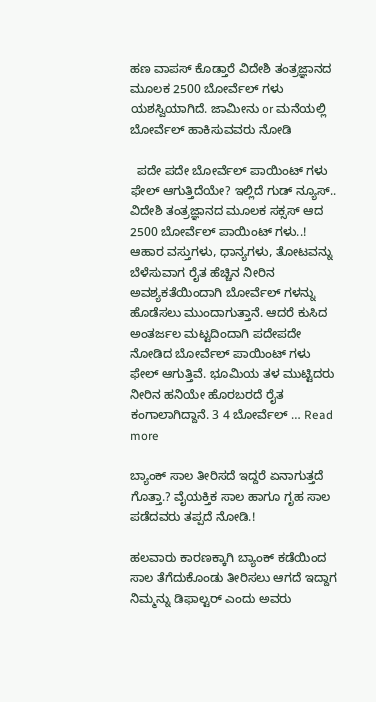ಹಣ ವಾಪಸ್ ಕೊಡ್ತಾರೆ ವಿದೇಶಿ ತಂತ್ರಜ್ಞಾನದ ಮೂಲಕ 2500 ಬೋರ್ವೆಲ್ ಗಳು ಯಶಸ್ವಿಯಾಗಿದೆ. ಜಾಮೀನು or ಮನೆಯಲ್ಲಿ ಬೋರ್ವೆಲ್ ಹಾಕಿಸುವವರು ನೋಡಿ

  ಪದೇ ಪದೇ ಬೋರ್ವೆಲ್ ಪಾಯಿಂಟ್ ಗಳು ಫೇಲ್ ಆಗುತ್ತಿದೆಯೇ? ಇಲ್ಲಿದೆ ಗುಡ್ ನ್ಯೂಸ್.. ವಿದೇಶಿ ತಂತ್ರಜ್ಞಾನದ ಮೂಲಕ ಸಕ್ಸಸ್ ಆದ 2500 ಬೋರ್ವೆಲ್ ಪಾಯಿಂಟ್ ಗಳು..! ಆಹಾರ ವಸ್ತುಗಳು, ಧಾನ್ಯಗಳು, ತೋಟವನ್ನು ಬೆಳೆಸುವಾಗ ರೈತ ಹೆಚ್ಚಿನ ನೀರಿನ ಅವಶ್ಯಕತೆಯಿಂದಾಗಿ ಬೋರ್ವೆಲ್ ಗಳನ್ನು ಹೊಡೆಸಲು ಮುಂದಾಗುತ್ತಾನೆ. ಆದರೆ ಕುಸಿದ ಅಂತರ್ಜಲ ಮಟ್ಟದಿಂದಾಗಿ ಪದೇಪದೇ ನೋಡಿದ ಬೋರ್ವೆಲ್ ಪಾಯಿಂಟ್ ಗಳು ಫೇಲ್ ಆಗುತ್ತಿವೆ. ಭೂಮಿಯ ತಳ ಮುಟ್ಟಿದರು ನೀರಿನ ಹನಿಯೇ ಹೊರಬರದೆ ರೈತ ಕಂಗಾಲಾಗಿದ್ದಾನೆ. 3 4 ಬೋರ್ವೆಲ್ … Read more

ಬ್ಯಾಂಕ್ ಸಾಲ ತೀರಿಸದೆ ಇದ್ದರೆ ಏನಾಗುತ್ತದೆ ಗೊತ್ತಾ.? ವೈಯಕ್ತಿಕ ಸಾಲ ಹಾಗೂ ಗೃಹ ಸಾಲ ಪಡೆದವರು ತಪ್ಪದೆ ನೋಡಿ.!

ಹಲವಾರು ಕಾರಣಕ್ಕಾಗಿ ಬ್ಯಾಂಕ್ ಕಡೆಯಿಂದ ಸಾಲ ತೆಗೆದುಕೊಂಡು ತೀರಿಸಲು ಆಗದೆ ಇದ್ದಾಗ ನಿಮ್ಮನ್ನು ಡಿಫಾಲ್ಟರ್ ಎಂದು ಅವರು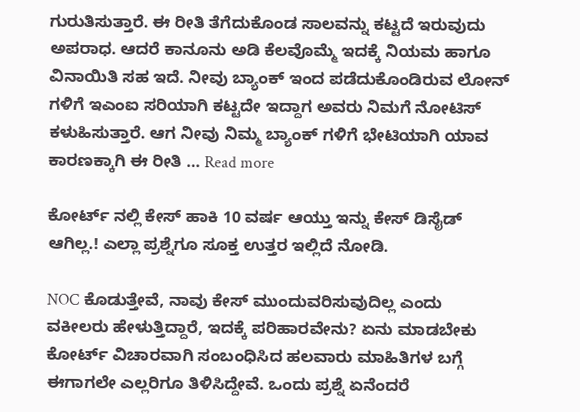ಗುರುತಿಸುತ್ತಾರೆ. ಈ ರೀತಿ ತೆಗೆದುಕೊಂಡ ಸಾಲವನ್ನು ಕಟ್ಟದೆ ಇರುವುದು ಅಪರಾಧ. ಆದರೆ ಕಾನೂನು ಅಡಿ ಕೆಲವೊಮ್ಮೆ ಇದಕ್ಕೆ ನಿಯಮ ಹಾಗೂ ವಿನಾಯಿತಿ ಸಹ ಇದೆ. ನೀವು ಬ್ಯಾಂಕ್ ಇಂದ ಪಡೆದುಕೊಂಡಿರುವ ಲೋನ್ ಗಳಿಗೆ ಇಎಂಐ ಸರಿಯಾಗಿ ಕಟ್ಟದೇ ಇದ್ದಾಗ ಅವರು ನಿಮಗೆ ನೋಟಿಸ್ ಕಳುಹಿಸುತ್ತಾರೆ. ಆಗ ನೀವು ನಿಮ್ಮ ಬ್ಯಾಂಕ್ ಗಳಿಗೆ ಭೇಟಿಯಾಗಿ ಯಾವ ಕಾರಣಕ್ಕಾಗಿ ಈ ರೀತಿ … Read more

ಕೋರ್ಟ್ ನಲ್ಲಿ ಕೇಸ್ ಹಾಕಿ 10 ವರ್ಷ ಆಯ್ತು ಇನ್ನು ಕೇಸ್ ಡಿಸೈಡ್ ಆಗಿಲ್ಲ.! ಎಲ್ಲಾ ಪ್ರಶ್ನೆಗೂ ಸೂಕ್ತ ಉತ್ತರ ಇಲ್ಲಿದೆ ನೋಡಿ.

NOC ಕೊಡುತ್ತೇವೆ, ನಾವು ಕೇಸ್ ಮುಂದುವರಿಸುವುದಿಲ್ಲ ಎಂದು ವಕೀಲರು ಹೇಳುತ್ತಿದ್ದಾರೆ, ಇದಕ್ಕೆ ಪರಿಹಾರವೇನು? ಏನು ಮಾಡಬೇಕು ಕೋರ್ಟ್ ವಿಚಾರವಾಗಿ ಸಂಬಂಧಿಸಿದ ಹಲವಾರು ಮಾಹಿತಿಗಳ ಬಗ್ಗೆ ಈಗಾಗಲೇ ಎಲ್ಲರಿಗೂ ತಿಳಿಸಿದ್ದೇವೆ. ಒಂದು ಪ್ರಶ್ನೆ ಏನೆಂದರೆ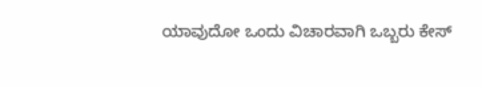ಯಾವುದೋ ಒಂದು ವಿಚಾರವಾಗಿ ಒಬ್ಬರು ಕೇಸ್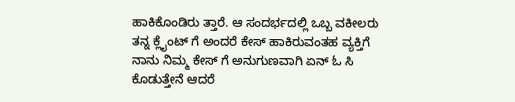ಹಾಕಿಕೊಂಡಿರು ತ್ತಾರೆ. ಆ ಸಂದರ್ಭದಲ್ಲಿ ಒಬ್ಬ ವಕೀಲರು ತನ್ನ ಕ್ಲೈಂಟ್ ಗೆ ಅಂದರೆ ಕೇಸ್ ಹಾಕಿರುವಂತಹ ವ್ಯಕ್ತಿಗೆ ನಾನು ನಿಮ್ಮ ಕೇಸ್ ಗೆ ಅನುಗುಣವಾಗಿ ಏನ್ ಓ ಸಿ ಕೊಡುತ್ತೇನೆ ಆದರೆ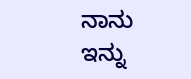ನಾನು ಇನ್ನು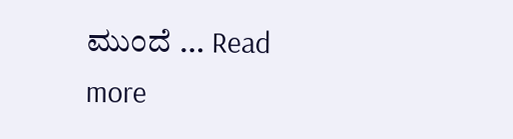ಮುಂದೆ … Read more